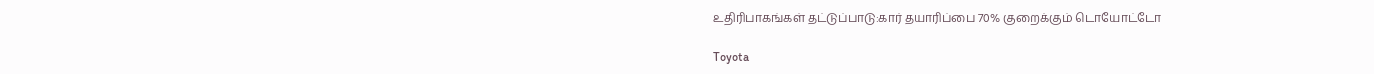உதிரிபாகங்கள் தட்டுப்பாடு:கார் தயாரிப்பை 70% குறைக்கும் டொயோட்டோ

Toyota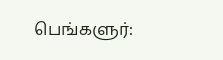பெங்களுர்: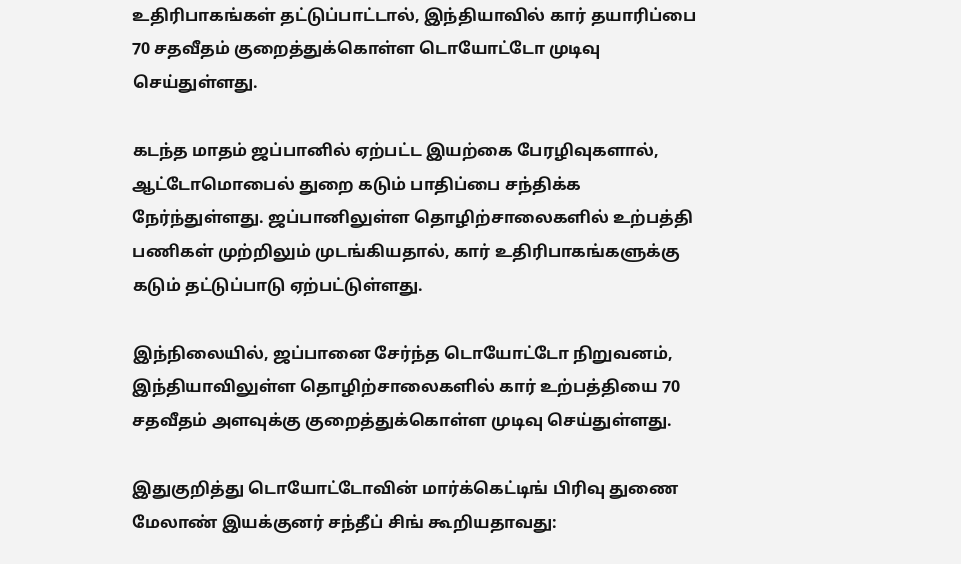உதிரிபாகங்கள் தட்டுப்பாட்டால், இந்தியாவில் கார் தயாரிப்பை 70 சதவீதம் குறைத்துக்கொள்ள டொயோட்டோ முடிவு செய்துள்ளது.

கடந்த மாதம் ஜப்பானில் ஏற்பட்ட இயற்கை பேரழிவுகளால், ஆட்டோமொபைல் துறை கடும் பாதிப்பை சந்திக்க நேர்ந்துள்ளது. ஜப்பானிலுள்ள தொழிற்சாலைகளில் உற்பத்தி பணிகள் முற்றிலும் முடங்கியதால், கார் உதிரிபாகங்களுக்கு கடும் தட்டுப்பாடு ஏற்பட்டுள்ளது.

இந்நிலையில், ஜப்பானை சேர்ந்த டொயோட்டோ நிறுவனம், இந்தியாவிலுள்ள தொழிற்சாலைகளில் கார் உற்பத்தியை 70 சதவீதம் அளவுக்கு குறைத்துக்கொள்ள முடிவு செய்துள்ளது.

இதுகுறித்து டொயோட்டோவின் மார்க்கெட்டிங் பிரிவு துணை மேலாண் இயக்குனர் சந்தீப் சிங் கூறியதாவது: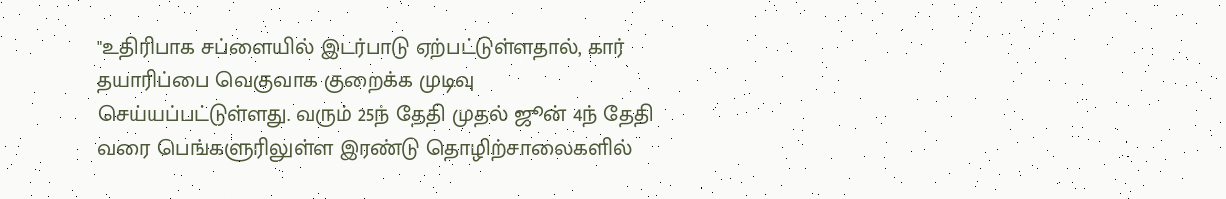"உதிரிபாக சப்ளையில் இடர்பாடு ஏற்பட்டுள்ளதால், கார் தயாரிப்பை வெகுவாக குறைக்க முடிவு செய்யப்பட்டுள்ளது. வரும் 25ந் தேதி முதல் ஜூன் 4ந் தேதி வரை பெங்களுரிலுள்ள இரண்டு தொழிற்சாலைகளில்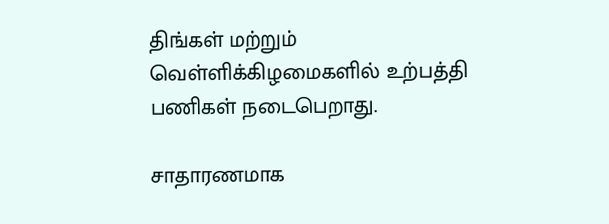திங்கள் மற்றும் வெள்ளிக்கிழமைகளில் உற்பத்தி பணிகள் நடைபெறாது.

சாதாரணமாக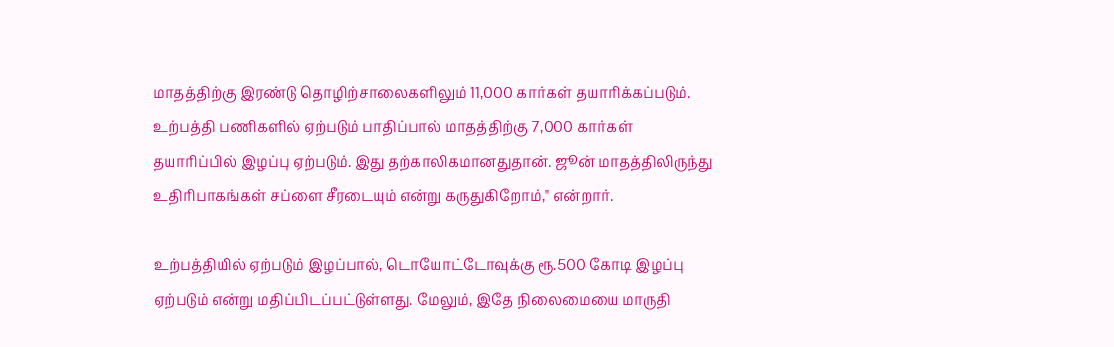மாதத்திற்கு இரண்டு தொழிற்சாலைகளிலும் 11,000 கார்கள் தயாரிக்கப்படும். உற்பத்தி பணிகளில் ஏற்படும் பாதிப்பால் மாதத்திற்கு 7,000 கார்கள் தயாரிப்பில் இழப்பு ஏற்படும். இது தற்காலிகமானதுதான். ஜூன் மாதத்திலிருந்து உதிரிபாகங்கள் சப்ளை சீரடையும் என்று கருதுகிறோம்," என்றார்.

உற்பத்தியில் ஏற்படும் இழப்பால், டொயோட்டோவுக்கு ரூ.500 கோடி இழப்பு ஏற்படும் என்று மதிப்பிடப்பட்டுள்ளது. மேலும், இதே நிலைமையை மாருதி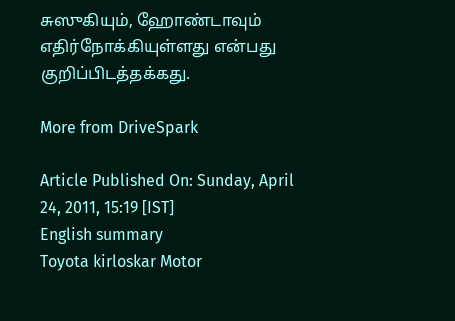சுஸுகியும், ஹோண்டாவும் எதிர்நோக்கியுள்ளது என்பது குறிப்பிடத்தக்கது.

More from DriveSpark

Article Published On: Sunday, April 24, 2011, 15:19 [IST]
English summary
Toyota kirloskar Motor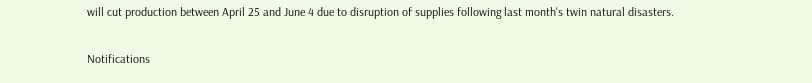will cut production between April 25 and June 4 due to disruption of supplies following last month's twin natural disasters.

Notifications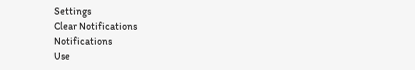Settings
Clear Notifications
Notifications
Use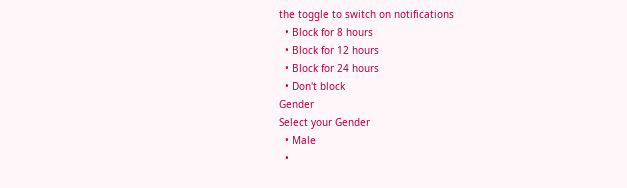the toggle to switch on notifications
  • Block for 8 hours
  • Block for 12 hours
  • Block for 24 hours
  • Don't block
Gender
Select your Gender
  • Male
  •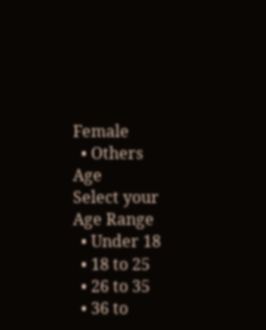Female
  • Others
Age
Select your Age Range
  • Under 18
  • 18 to 25
  • 26 to 35
  • 36 to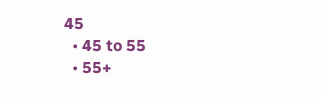45
  • 45 to 55
  • 55+